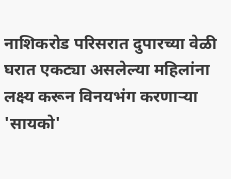नाशिकरोड परिसरात दुपारच्या वेळी घरात एकट्या असलेल्या महिलांना लक्ष्य करून विनयभंग करणाऱ्या 'सायको'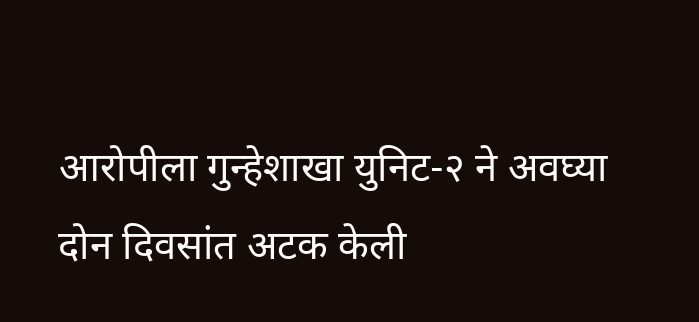आरोपीला गुन्हेशाखा युनिट-२ ने अवघ्या दोन दिवसांत अटक केली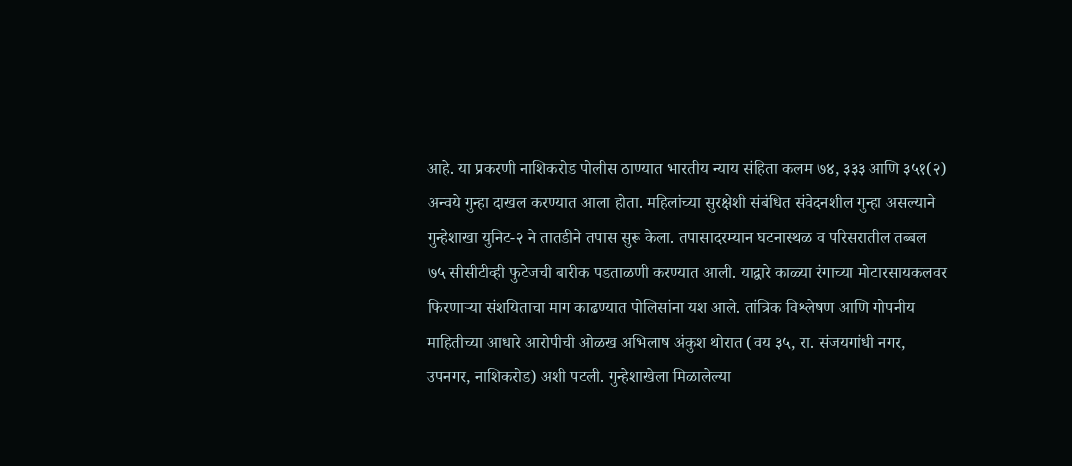आहे. या प्रकरणी नाशिकरोड पोलीस ठाण्यात भारतीय न्याय संहिता कलम ७४, ३३३ आणि ३५१(२) अन्वये गुन्हा दाखल करण्यात आला होता. महिलांच्या सुरक्षेशी संबंधित संवेदनशील गुन्हा असल्याने गुन्हेशाखा युनिट-२ ने तातडीने तपास सुरू केला. तपासादरम्यान घटनास्थळ व परिसरातील तब्बल ७५ सीसीटीव्ही फुटेजची बारीक पडताळणी करण्यात आली. याद्वारे काळ्या रंगाच्या मोटारसायकलवर फिरणाऱ्या संशयिताचा माग काढण्यात पोलिसांना यश आले. तांत्रिक विश्लेषण आणि गोपनीय माहितीच्या आधारे आरोपीची ओळख अभिलाष अंकुश थोरात (वय ३५, रा. संजयगांधी नगर, उपनगर, नाशिकरोड) अशी पटली. गुन्हेशाखेला मिळालेल्या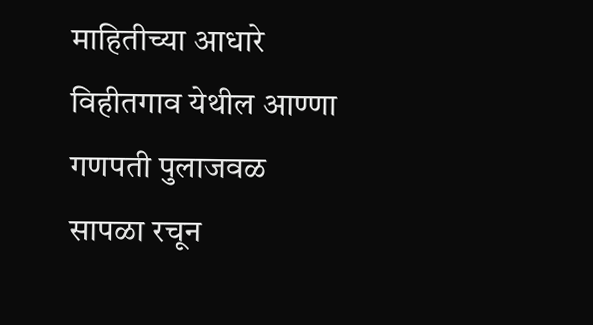माहितीच्या आधारे विहीतगाव येथील आण्णा गणपती पुलाजवळ सापळा रचून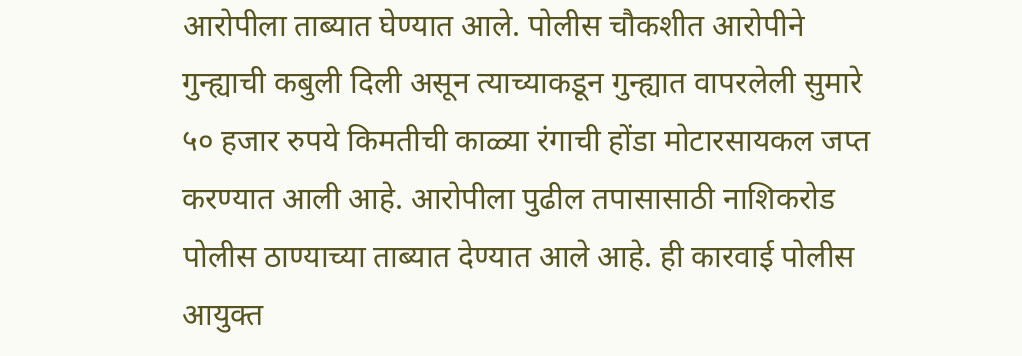आरोपीला ताब्यात घेण्यात आले. पोलीस चौकशीत आरोपीने गुन्ह्याची कबुली दिली असून त्याच्याकडून गुन्ह्यात वापरलेली सुमारे ५० हजार रुपये किमतीची काळ्या रंगाची होंडा मोटारसायकल जप्त करण्यात आली आहे. आरोपीला पुढील तपासासाठी नाशिकरोड पोलीस ठाण्याच्या ताब्यात देण्यात आले आहे. ही कारवाई पोलीस आयुक्त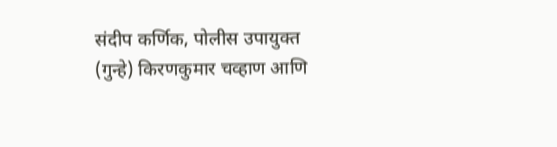संदीप कर्णिक, पोलीस उपायुक्त (गुन्हे) किरणकुमार चव्हाण आणि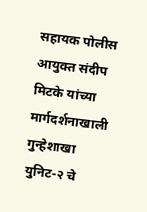सहायक पोलीस आयुक्त संदीप मिटके यांच्या मार्गदर्शनाखाली गुन्हेशाखा युनिट-२ चे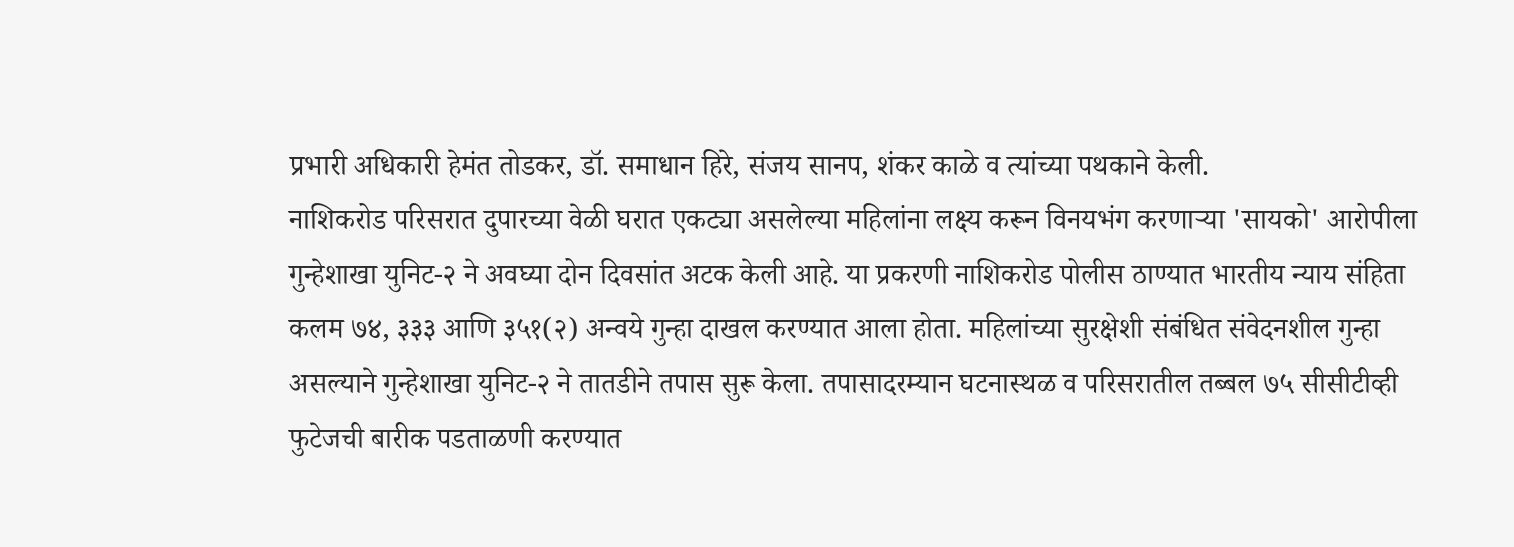प्रभारी अधिकारी हेमंत तोडकर, डॉ. समाधान हिरे, संजय सानप, शंकर काळे व त्यांच्या पथकाने केली.
नाशिकरोड परिसरात दुपारच्या वेळी घरात एकट्या असलेल्या महिलांना लक्ष्य करून विनयभंग करणाऱ्या 'सायको' आरोपीला गुन्हेशाखा युनिट-२ ने अवघ्या दोन दिवसांत अटक केली आहे. या प्रकरणी नाशिकरोड पोलीस ठाण्यात भारतीय न्याय संहिता कलम ७४, ३३३ आणि ३५१(२) अन्वये गुन्हा दाखल करण्यात आला होता. महिलांच्या सुरक्षेशी संबंधित संवेदनशील गुन्हा असल्याने गुन्हेशाखा युनिट-२ ने तातडीने तपास सुरू केला. तपासादरम्यान घटनास्थळ व परिसरातील तब्बल ७५ सीसीटीव्ही फुटेजची बारीक पडताळणी करण्यात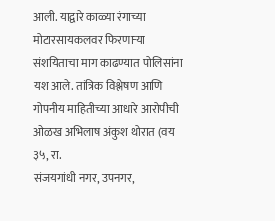आली. याद्वारे काळ्या रंगाच्या मोटारसायकलवर फिरणाऱ्या संशयिताचा माग काढण्यात पोलिसांना यश आले. तांत्रिक विश्लेषण आणि गोपनीय माहितीच्या आधारे आरोपीची ओळख अभिलाष अंकुश थोरात (वय ३५, रा.
संजयगांधी नगर, उपनगर,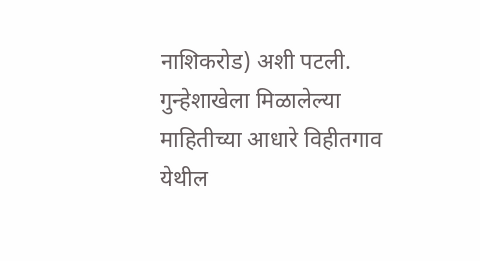नाशिकरोड) अशी पटली. गुन्हेशाखेला मिळालेल्या माहितीच्या आधारे विहीतगाव येथील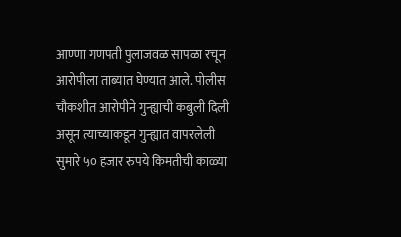आण्णा गणपती पुलाजवळ सापळा रचून आरोपीला ताब्यात घेण्यात आले. पोलीस चौकशीत आरोपीने गुन्ह्याची कबुली दिली असून त्याच्याकडून गुन्ह्यात वापरलेली सुमारे ५० हजार रुपये किमतीची काळ्या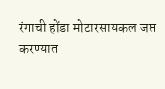रंगाची होंडा मोटारसायकल जप्त करण्यात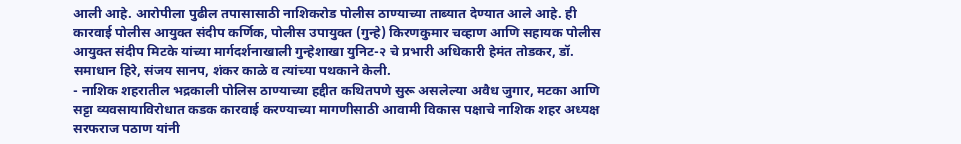आली आहे. आरोपीला पुढील तपासासाठी नाशिकरोड पोलीस ठाण्याच्या ताब्यात देण्यात आले आहे. ही कारवाई पोलीस आयुक्त संदीप कर्णिक, पोलीस उपायुक्त (गुन्हे) किरणकुमार चव्हाण आणि सहायक पोलीस आयुक्त संदीप मिटके यांच्या मार्गदर्शनाखाली गुन्हेशाखा युनिट-२ चे प्रभारी अधिकारी हेमंत तोडकर, डॉ. समाधान हिरे, संजय सानप, शंकर काळे व त्यांच्या पथकाने केली.
- नाशिक शहरातील भद्रकाली पोलिस ठाण्याच्या हद्दीत कथितपणे सुरू असलेल्या अवैध जुगार, मटका आणि सट्टा व्यवसायाविरोधात कडक कारवाई करण्याच्या मागणीसाठी आवामी विकास पक्षाचे नाशिक शहर अध्यक्ष सरफराज पठाण यांनी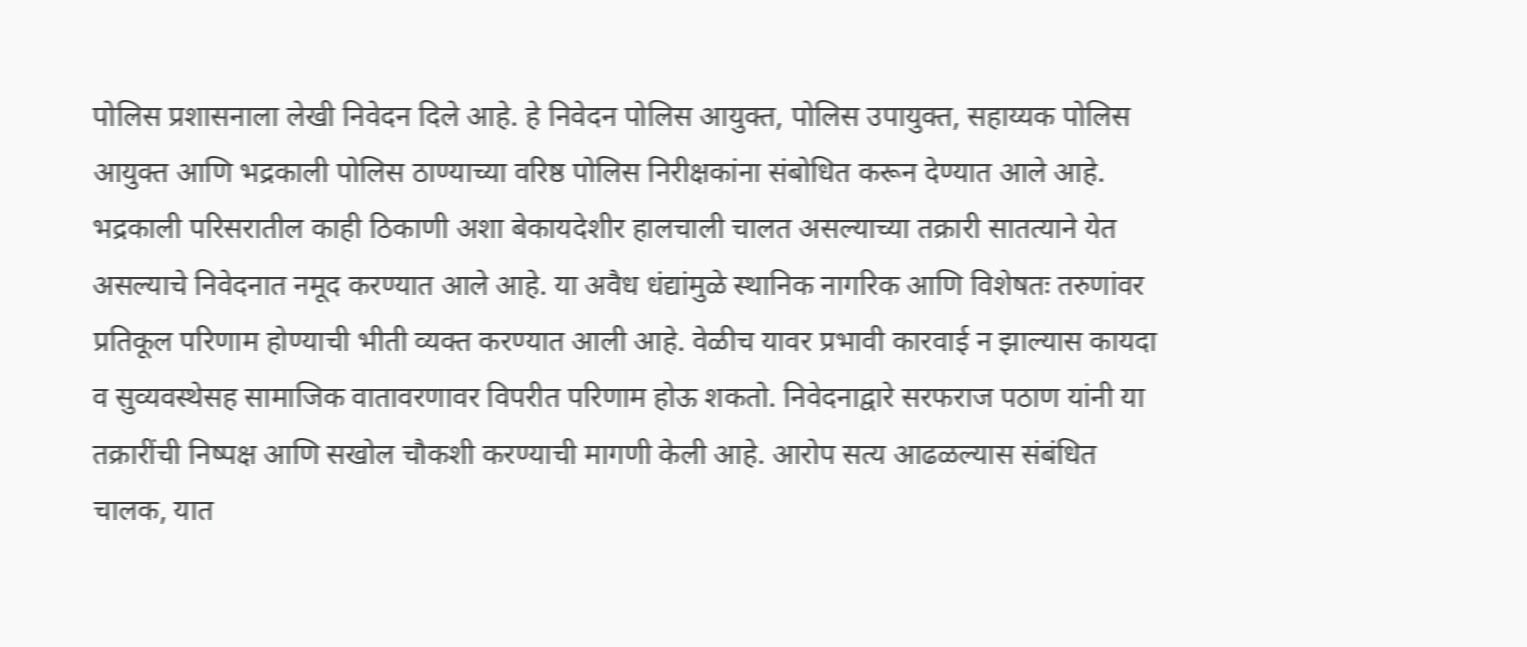पोलिस प्रशासनाला लेखी निवेदन दिले आहे. हे निवेदन पोलिस आयुक्त, पोलिस उपायुक्त, सहाय्यक पोलिस आयुक्त आणि भद्रकाली पोलिस ठाण्याच्या वरिष्ठ पोलिस निरीक्षकांना संबोधित करून देण्यात आले आहे. भद्रकाली परिसरातील काही ठिकाणी अशा बेकायदेशीर हालचाली चालत असल्याच्या तक्रारी सातत्याने येत असल्याचे निवेदनात नमूद करण्यात आले आहे. या अवैध धंद्यांमुळे स्थानिक नागरिक आणि विशेषतः तरुणांवर प्रतिकूल परिणाम होण्याची भीती व्यक्त करण्यात आली आहे. वेळीच यावर प्रभावी कारवाई न झाल्यास कायदा व सुव्यवस्थेसह सामाजिक वातावरणावर विपरीत परिणाम होऊ शकतो. निवेदनाद्वारे सरफराज पठाण यांनी या तक्रारींची निष्पक्ष आणि सखोल चौकशी करण्याची मागणी केली आहे. आरोप सत्य आढळल्यास संबंधित चालक, यात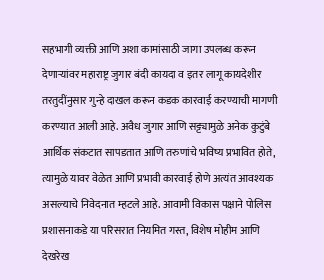सहभागी व्यक्ती आणि अशा कामांसाठी जागा उपलब्ध करून देणाऱ्यांवर महाराष्ट्र जुगार बंदी कायदा व इतर लागू कायदेशीर तरतुदींनुसार गुन्हे दाखल करून कडक कारवाई करण्याची मागणी करण्यात आली आहे. अवैध जुगार आणि सट्ट्यामुळे अनेक कुटुंबे आर्थिक संकटात सापडतात आणि तरुणांचे भविष्य प्रभावित होते, त्यामुळे यावर वेळेत आणि प्रभावी कारवाई होणे अत्यंत आवश्यक असल्याचे निवेदनात म्हटले आहे. आवामी विकास पक्षाने पोलिस प्रशासनाकडे या परिसरात नियमित गस्त, विशेष मोहीम आणि देखरेख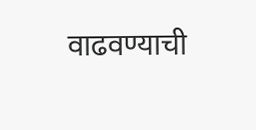वाढवण्याची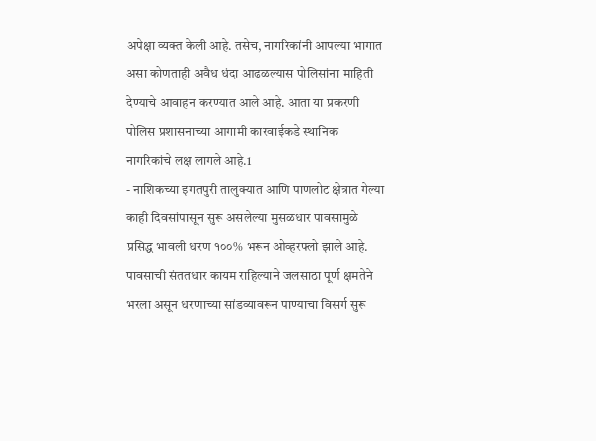अपेक्षा व्यक्त केली आहे. तसेच, नागरिकांनी आपल्या भागात असा कोणताही अवैध धंदा आढळल्यास पोलिसांना माहिती देण्याचे आवाहन करण्यात आले आहे. आता या प्रकरणी पोलिस प्रशासनाच्या आगामी कारवाईकडे स्थानिक नागरिकांचे लक्ष लागले आहे.1
- नाशिकच्या इगतपुरी तालुक्यात आणि पाणलोट क्षेत्रात गेल्या काही दिवसांपासून सुरू असलेल्या मुसळधार पावसामुळे प्रसिद्ध भावली धरण १००% भरून ओव्हरफ्लो झाले आहे. पावसाची संततधार कायम राहिल्याने जलसाठा पूर्ण क्षमतेने भरला असून धरणाच्या सांडव्यावरून पाण्याचा विसर्ग सुरू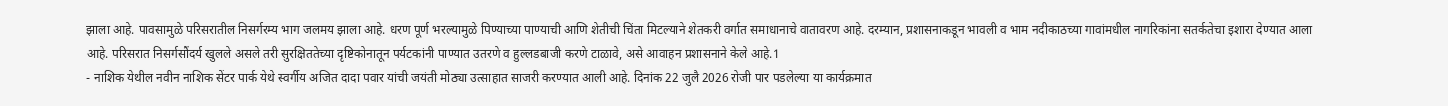झाला आहे. पावसामुळे परिसरातील निसर्गरम्य भाग जलमय झाला आहे. धरण पूर्ण भरल्यामुळे पिण्याच्या पाण्याची आणि शेतीची चिंता मिटल्याने शेतकरी वर्गात समाधानाचे वातावरण आहे. दरम्यान, प्रशासनाकडून भावली व भाम नदीकाठच्या गावांमधील नागरिकांना सतर्कतेचा इशारा देण्यात आला आहे. परिसरात निसर्गसौंदर्य खुलले असले तरी सुरक्षिततेच्या दृष्टिकोनातून पर्यटकांनी पाण्यात उतरणे व हुल्लडबाजी करणे टाळावे, असे आवाहन प्रशासनाने केले आहे.1
- नाशिक येथील नवीन नाशिक सेंटर पार्क येथे स्वर्गीय अजित दादा पवार यांची जयंती मोठ्या उत्साहात साजरी करण्यात आली आहे. दिनांक 22 जुलै 2026 रोजी पार पडलेल्या या कार्यक्रमात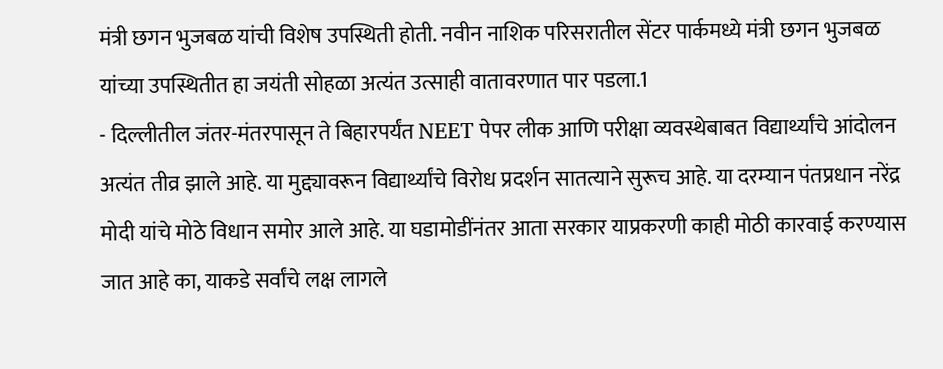मंत्री छगन भुजबळ यांची विशेष उपस्थिती होती. नवीन नाशिक परिसरातील सेंटर पार्कमध्ये मंत्री छगन भुजबळ यांच्या उपस्थितीत हा जयंती सोहळा अत्यंत उत्साही वातावरणात पार पडला.1
- दिल्लीतील जंतर-मंतरपासून ते बिहारपर्यंत NEET पेपर लीक आणि परीक्षा व्यवस्थेबाबत विद्यार्थ्यांचे आंदोलन अत्यंत तीव्र झाले आहे. या मुद्द्यावरून विद्यार्थ्यांचे विरोध प्रदर्शन सातत्याने सुरूच आहे. या दरम्यान पंतप्रधान नरेंद्र मोदी यांचे मोठे विधान समोर आले आहे. या घडामोडींनंतर आता सरकार याप्रकरणी काही मोठी कारवाई करण्यास जात आहे का, याकडे सर्वांचे लक्ष लागले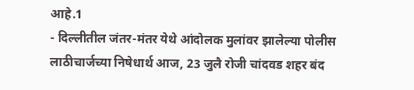आहे.1
- दिल्लीतील जंतर-मंतर येथे आंदोलक मुलांवर झालेल्या पोलीस लाठीचार्जच्या निषेधार्थ आज, 23 जुलै रोजी चांदवड शहर बंद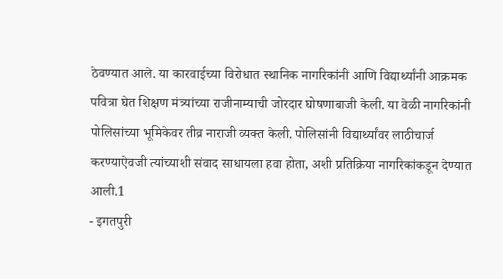ठेवण्यात आले. या कारवाईच्या विरोधात स्थानिक नागरिकांनी आणि विद्यार्थ्यांनी आक्रमक पवित्रा घेत शिक्षण मंत्र्यांच्या राजीनाम्याची जोरदार घोषणाबाजी केली. या वेळी नागरिकांनी पोलिसांच्या भूमिकेवर तीव्र नाराजी व्यक्त केली. पोलिसांनी विद्यार्थ्यांवर लाठीचार्ज करण्याऐवजी त्यांच्याशी संवाद साधायला हवा होता, अशी प्रतिक्रिया नागरिकांकडून देण्यात आली.1
- इगतपुरी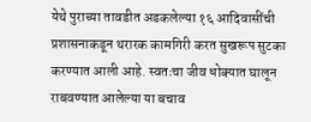येथे पुराच्या तावडीत अडकलेल्या १६ आदिवासींची प्रशासनाकडून थरारक कामगिरी करत सुखरूप सुटका करण्यात आली आहे. स्वतःचा जीव धोक्यात घालून राबवण्यात आलेल्या या बचाव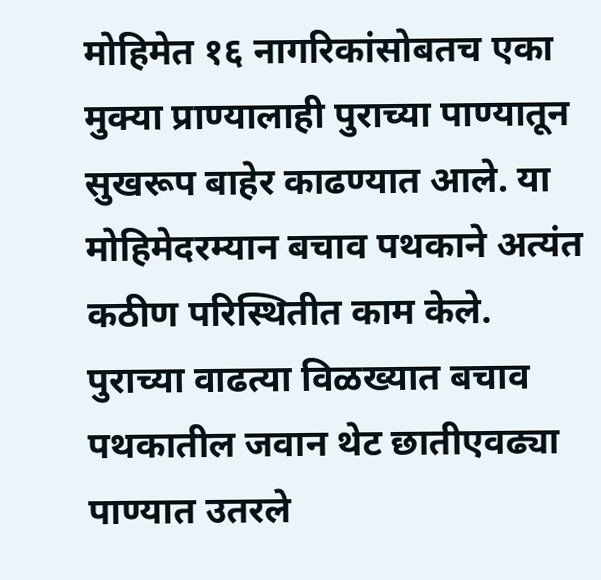मोहिमेत १६ नागरिकांसोबतच एका मुक्या प्राण्यालाही पुराच्या पाण्यातून सुखरूप बाहेर काढण्यात आले. या मोहिमेदरम्यान बचाव पथकाने अत्यंत कठीण परिस्थितीत काम केले. पुराच्या वाढत्या विळख्यात बचाव पथकातील जवान थेट छातीएवढ्या पाण्यात उतरले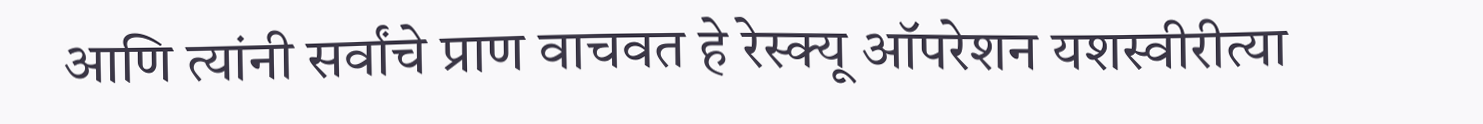आणि त्यांनी सर्वांचे प्राण वाचवत हे रेस्क्यू ऑपरेशन यशस्वीरीत्या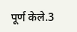पूर्ण केले.3